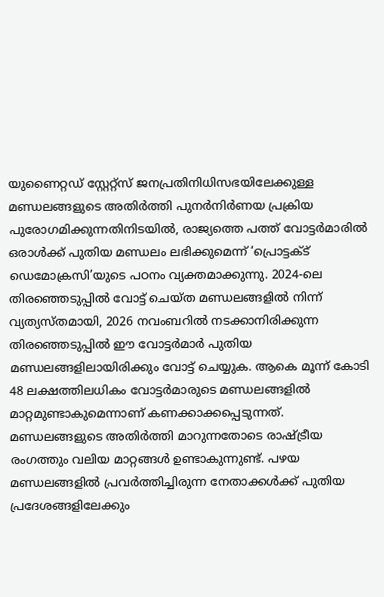യുണൈറ്റഡ് സ്റ്റേറ്റ്സ് ജനപ്രതിനിധിസഭയിലേക്കുള്ള മണ്ഡലങ്ങളുടെ അതിർത്തി പുനർനിർണയ പ്രക്രിയ പുരോഗമിക്കുന്നതിനിടയിൽ, രാജ്യത്തെ പത്ത് വോട്ടർമാരിൽ ഒരാൾക്ക് പുതിയ മണ്ഡലം ലഭിക്കുമെന്ന് ‘പ്രൊട്ടക്ട് ഡെമോക്രസി’യുടെ പഠനം വ്യക്തമാക്കുന്നു. 2024-ലെ തിരഞ്ഞെടുപ്പിൽ വോട്ട് ചെയ്ത മണ്ഡലങ്ങളിൽ നിന്ന് വ്യത്യസ്തമായി, 2026 നവംബറിൽ നടക്കാനിരിക്കുന്ന തിരഞ്ഞെടുപ്പിൽ ഈ വോട്ടർമാർ പുതിയ മണ്ഡലങ്ങളിലായിരിക്കും വോട്ട് ചെയ്യുക. ആകെ മൂന്ന് കോടി 48 ലക്ഷത്തിലധികം വോട്ടർമാരുടെ മണ്ഡലങ്ങളിൽ മാറ്റമുണ്ടാകുമെന്നാണ് കണക്കാക്കപ്പെടുന്നത്.
മണ്ഡലങ്ങളുടെ അതിർത്തി മാറുന്നതോടെ രാഷ്ട്രീയ രംഗത്തും വലിയ മാറ്റങ്ങൾ ഉണ്ടാകുന്നുണ്ട്. പഴയ മണ്ഡലങ്ങളിൽ പ്രവർത്തിച്ചിരുന്ന നേതാക്കൾക്ക് പുതിയ പ്രദേശങ്ങളിലേക്കും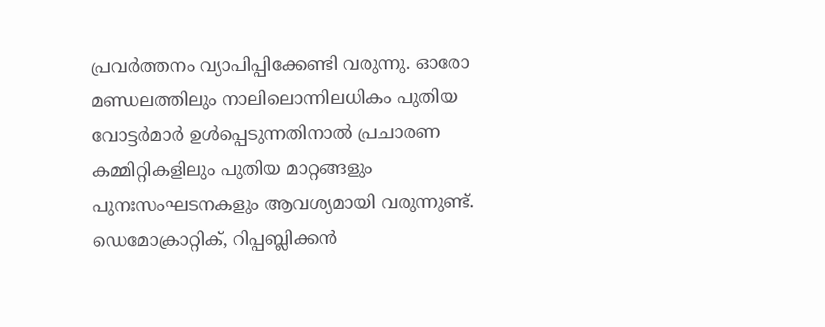പ്രവർത്തനം വ്യാപിപ്പിക്കേണ്ടി വരുന്നു. ഓരോ മണ്ഡലത്തിലും നാലിലൊന്നിലധികം പുതിയ വോട്ടർമാർ ഉൾപ്പെടുന്നതിനാൽ പ്രചാരണ കമ്മിറ്റികളിലും പുതിയ മാറ്റങ്ങളും പുനഃസംഘടനകളും ആവശ്യമായി വരുന്നുണ്ട്.
ഡെമോക്രാറ്റിക്, റിപ്പബ്ലിക്കൻ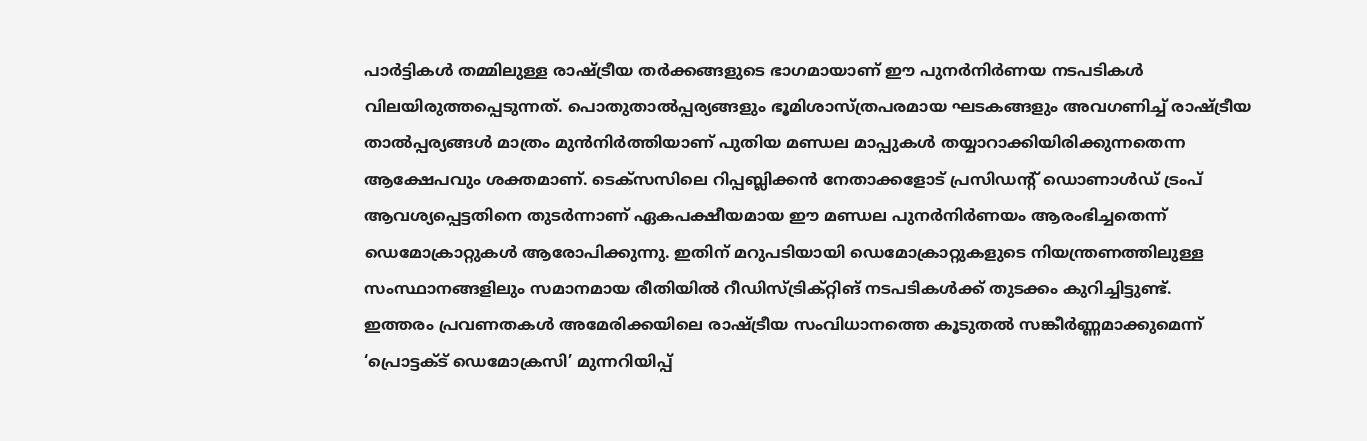പാർട്ടികൾ തമ്മിലുള്ള രാഷ്ട്രീയ തർക്കങ്ങളുടെ ഭാഗമായാണ് ഈ പുനർനിർണയ നടപടികൾ വിലയിരുത്തപ്പെടുന്നത്. പൊതുതാൽപ്പര്യങ്ങളും ഭൂമിശാസ്ത്രപരമായ ഘടകങ്ങളും അവഗണിച്ച് രാഷ്ട്രീയ താൽപ്പര്യങ്ങൾ മാത്രം മുൻനിർത്തിയാണ് പുതിയ മണ്ഡല മാപ്പുകൾ തയ്യാറാക്കിയിരിക്കുന്നതെന്ന ആക്ഷേപവും ശക്തമാണ്. ടെക്സസിലെ റിപ്പബ്ലിക്കൻ നേതാക്കളോട് പ്രസിഡന്റ് ഡൊണാൾഡ് ട്രംപ് ആവശ്യപ്പെട്ടതിനെ തുടർന്നാണ് ഏകപക്ഷീയമായ ഈ മണ്ഡല പുനർനിർണയം ആരംഭിച്ചതെന്ന് ഡെമോക്രാറ്റുകൾ ആരോപിക്കുന്നു. ഇതിന് മറുപടിയായി ഡെമോക്രാറ്റുകളുടെ നിയന്ത്രണത്തിലുള്ള സംസ്ഥാനങ്ങളിലും സമാനമായ രീതിയിൽ റീഡിസ്ട്രിക്റ്റിങ് നടപടികൾക്ക് തുടക്കം കുറിച്ചിട്ടുണ്ട്.
ഇത്തരം പ്രവണതകൾ അമേരിക്കയിലെ രാഷ്ട്രീയ സംവിധാനത്തെ കൂടുതൽ സങ്കീർണ്ണമാക്കുമെന്ന് ‘പ്രൊട്ടക്ട് ഡെമോക്രസി’ മുന്നറിയിപ്പ്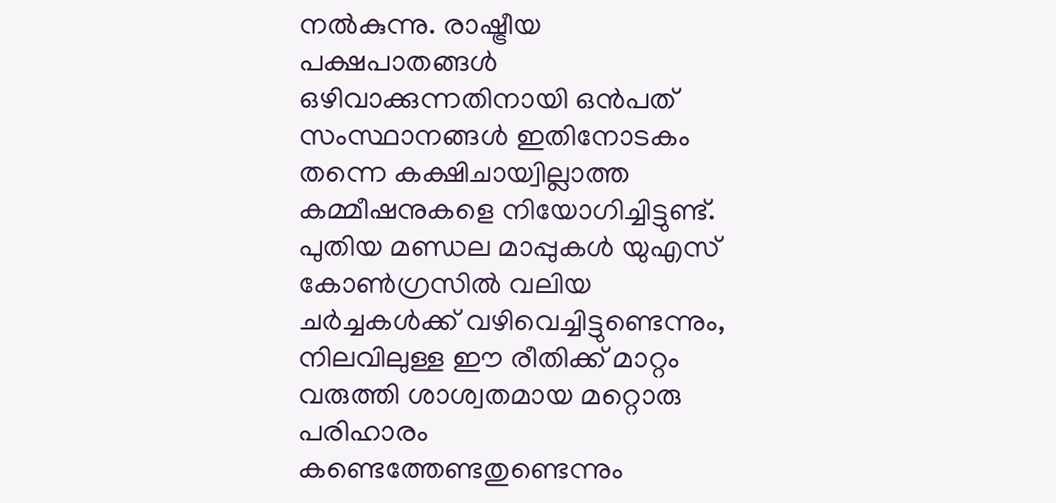നൽകുന്നു. രാഷ്ട്രീയ പക്ഷപാതങ്ങൾ ഒഴിവാക്കുന്നതിനായി ഒൻപത് സംസ്ഥാനങ്ങൾ ഇതിനോടകം തന്നെ കക്ഷിചായ്വില്ലാത്ത കമ്മീഷനുകളെ നിയോഗിച്ചിട്ടുണ്ട്. പുതിയ മണ്ഡല മാപ്പുകൾ യുഎസ് കോൺഗ്രസിൽ വലിയ ചർച്ചകൾക്ക് വഴിവെച്ചിട്ടുണ്ടെന്നും, നിലവിലുള്ള ഈ രീതിക്ക് മാറ്റം വരുത്തി ശാശ്വതമായ മറ്റൊരു പരിഹാരം കണ്ടെത്തേണ്ടതുണ്ടെന്നും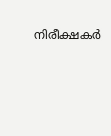നിരീക്ഷകർ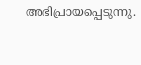അഭിപ്രായപ്പെടുന്നു.